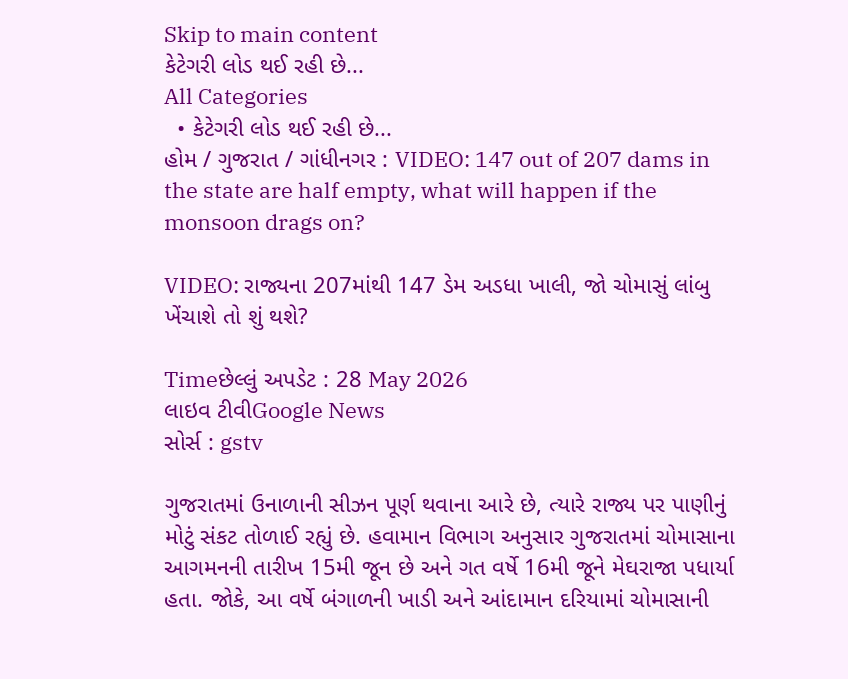Skip to main content
કેટેગરી લોડ થઈ રહી છે...
All Categories
  • કેટેગરી લોડ થઈ રહી છે...
હોમ / ગુજરાત / ગાંધીનગર : VIDEO: 147 out of 207 dams in the state are half empty, what will happen if the monsoon drags on?

VIDEO: રાજ્યના 207માંથી 147 ડેમ અડધા ખાલી, જો ચોમાસું લાંબુ ખેંચાશે તો શું થશે?

Timeછેલ્લું અપડેટ : 28 May 2026
લાઇવ ટીવીGoogle News
સોર્સ : gstv

ગુજરાતમાં ઉનાળાની સીઝન પૂર્ણ થવાના આરે છે, ત્યારે રાજ્ય પર પાણીનું મોટું સંકટ તોળાઈ રહ્યું છે. હવામાન વિભાગ અનુસાર ગુજરાતમાં ચોમાસાના આગમનની તારીખ 15મી જૂન છે અને ગત વર્ષે 16મી જૂને મેઘરાજા પધાર્યા હતા. જોકે, આ વર્ષે બંગાળની ખાડી અને આંદામાન દરિયામાં ચોમાસાની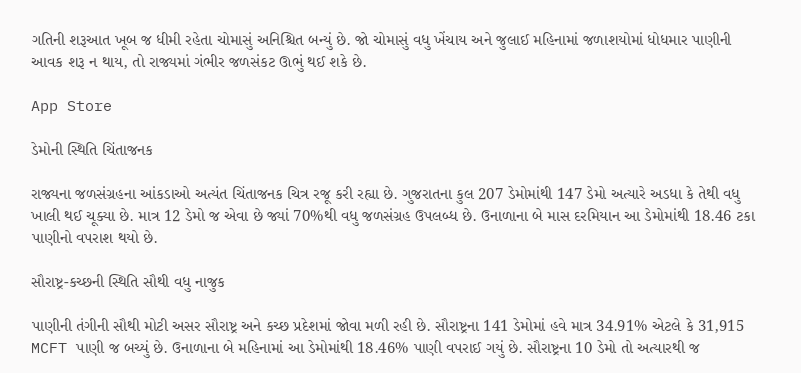ગતિની શરૂઆત ખૂબ જ ધીમી રહેતા ચોમાસું અનિશ્ચિત બન્યું છે. જો ચોમાસું વધુ ખેંચાય અને જુલાઈ મહિનામાં જળાશયોમાં ધોધમાર પાણીની આવક શરૂ ન થાય, તો રાજ્યમાં ગંભીર જળસંકટ ઊભું થઈ શકે છે.

App Store

ડેમોની સ્થિતિ ચિંતાજનક

રાજ્યના જળસંગ્રહના આંકડાઓ અત્યંત ચિંતાજનક ચિત્ર રજૂ કરી રહ્યા છે. ગુજરાતના કુલ 207 ડેમોમાંથી 147 ડેમો અત્યારે અડધા કે તેથી વધુ ખાલી થઈ ચૂક્યા છે. માત્ર 12 ડેમો જ એવા છે જ્યાં 70%થી વધુ જળસંગ્રહ ઉપલબ્ધ છે. ઉનાળાના બે માસ દરમિયાન આ ડેમોમાંથી 18.46 ટકા પાણીનો વપરાશ થયો છે.

સૌરાષ્ટ્ર-કચ્છની સ્થિતિ સૌથી વધુ નાજુક

પાણીની તંગીની સૌથી મોટી અસર સૌરાષ્ટ્ર અને કચ્છ પ્રદેશમાં જોવા મળી રહી છે. સૌરાષ્ટ્રના 141 ડેમોમાં હવે માત્ર 34.91% એટલે કે 31,915 MCFT પાણી જ બચ્યું છે. ઉનાળાના બે મહિનામાં આ ડેમોમાંથી 18.46% પાણી વપરાઈ ગયું છે. સૌરાષ્ટ્રના 10 ડેમો તો અત્યારથી જ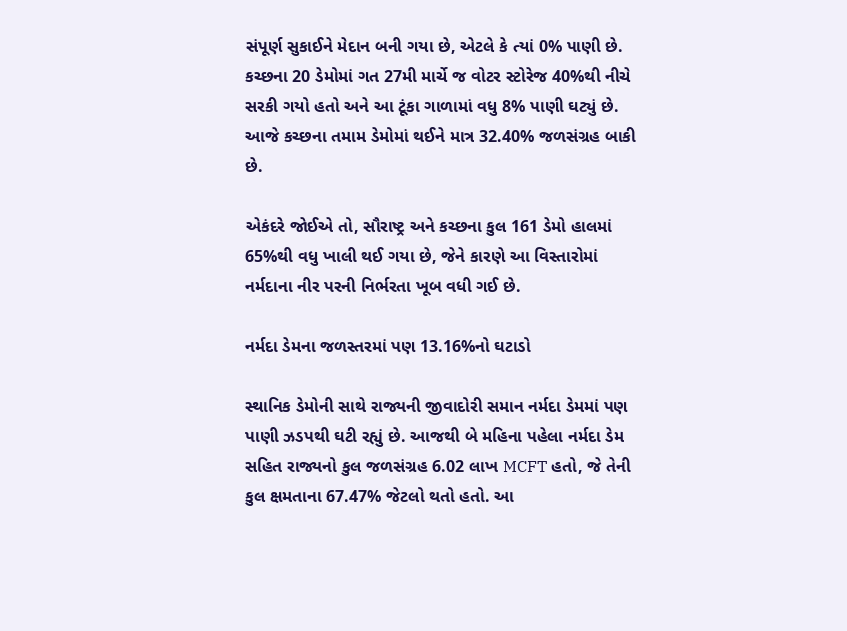સંપૂર્ણ સુકાઈને મેદાન બની ગયા છે, એટલે કે ત્યાં 0% પાણી છે. કચ્છના 20 ડેમોમાં ગત 27મી માર્ચે જ વોટર સ્ટોરેજ 40%થી નીચે સરકી ગયો હતો અને આ ટૂંકા ગાળામાં વધુ 8% પાણી ઘટ્યું છે. આજે કચ્છના તમામ ડેમોમાં થઈને માત્ર 32.40% જળસંગ્રહ બાકી છે.

એકંદરે જોઈએ તો, સૌરાષ્ટ્ર અને કચ્છના કુલ 161 ડેમો હાલમાં 65%થી વધુ ખાલી થઈ ગયા છે, જેને કારણે આ વિસ્તારોમાં નર્મદાના નીર પરની નિર્ભરતા ખૂબ વધી ગઈ છે.

નર્મદા ડેમના જળસ્તરમાં પણ 13.16%નો ઘટાડો

સ્થાનિક ડેમોની સાથે રાજ્યની જીવાદોરી સમાન નર્મદા ડેમમાં પણ પાણી ઝડપથી ઘટી રહ્યું છે. આજથી બે મહિના પહેલા નર્મદા ડેમ સહિત રાજ્યનો કુલ જળસંગ્રહ 6.02 લાખ MCFT હતો, જે તેની કુલ ક્ષમતાના 67.47% જેટલો થતો હતો. આ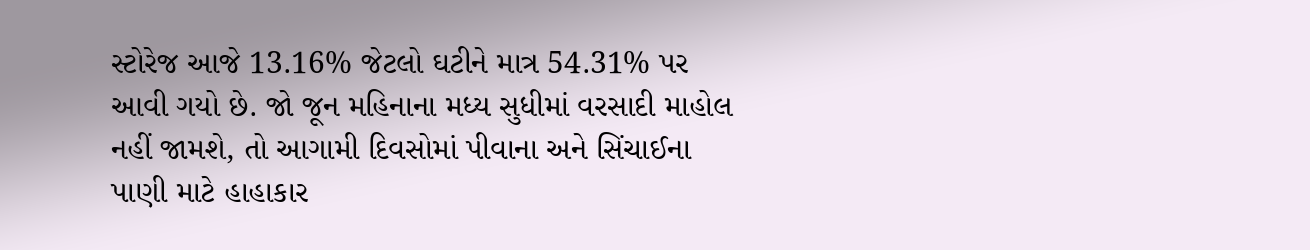સ્ટોરેજ આજે 13.16% જેટલો ઘટીને માત્ર 54.31% પર આવી ગયો છે. જો જૂન મહિનાના મધ્ય સુધીમાં વરસાદી માહોલ નહીં જામશે, તો આગામી દિવસોમાં પીવાના અને સિંચાઈના પાણી માટે હાહાકાર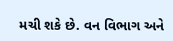મચી શકે છે. વન વિભાગ અને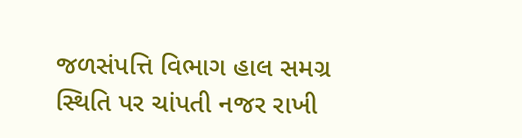જળસંપત્તિ વિભાગ હાલ સમગ્ર સ્થિતિ પર ચાંપતી નજર રાખી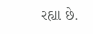રહ્યા છે.